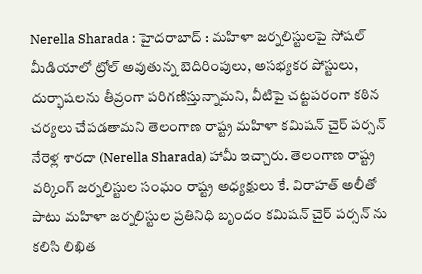Nerella Sharada : హైదరాబాద్ : మహిళా జర్నలిస్టులపై సోషల్ మీడియాలో ట్రోల్ అవుతున్న బెదిరింపులు, అసభ్యకర పోస్టులు, దుర్భాషలను తీవ్రంగా పరిగణిస్తున్నామని, వీటిపై చట్టపరంగా కఠిన చర్యలు చేపడతామని తెలంగాణ రాష్ట్ర మహిళా కమిషన్ చైర్ పర్సన్ నేరెళ్ల శారదా (Nerella Sharada) హామీ ఇచ్చారు. తెలంగాణ రాష్ట్ర వర్కింగ్ జర్నలిస్టుల సంఘం రాష్ట్ర అధ్యక్షులు కే. విరాహత్ అలీతో పాటు మహిళా జర్నలిస్టుల ప్రతినిధి బృందం కమిషన్ చైర్ పర్సన్ ను కలిసి లిఖిత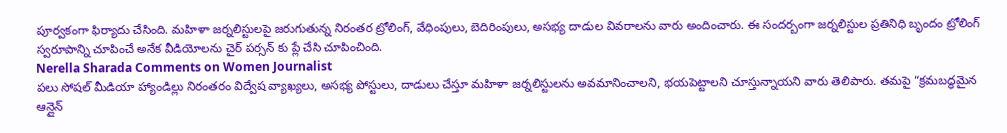పూర్వకంగా ఫిర్యాదు చేసింది. మహిళా జర్నలిస్టులపై జరుగుతున్న నిరంతర ట్రోలింగ్, వేధింపులు, బెదిరింపులు, అసభ్య దాడుల వివరాలను వారు అందించారు. ఈ సందర్బంగా జర్నలిస్టుల ప్రతినిధి బృందం ట్రోలింగ్ స్వరూపాన్ని చూపించే అనేక వీడియోలను చైర్ పర్సన్ కు ప్లే చేసి చూపించింది.
Nerella Sharada Comments on Women Journalist
పలు సోషల్ మీడియా హ్యాండిల్లు నిరంతరం విద్వేష వ్యాఖ్యలు, అసభ్య పోస్టులు, దాడులు చేస్తూ మహిళా జర్నలిస్టులను అవమానించాలని, భయపెట్టాలని చూస్తున్నాయని వారు తెలిపారు. తమపై “క్రమబద్ధమైన ఆన్లైన్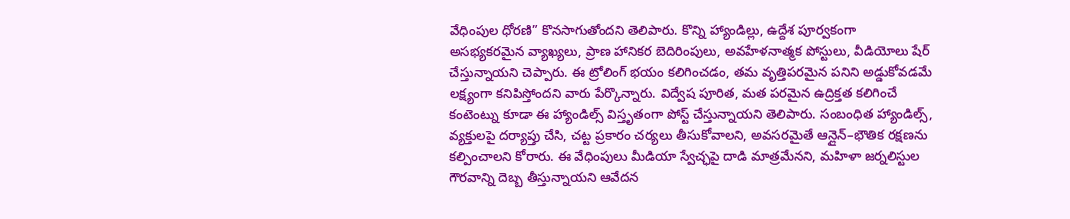వేధింపుల ధోరణి” కొనసాగుతోందని తెలిపారు. కొన్ని హ్యాండిల్లు, ఉద్దేశ పూర్వకంగా అసభ్యకరమైన వ్యాఖ్యలు, ప్రాణ హానికర బెదిరింపులు, అవహేళనాత్మక పోస్టులు, వీడియోలు షేర్ చేస్తున్నాయని చెప్పారు. ఈ ట్రోలింగ్ భయం కలిగించడం, తమ వృత్తిపరమైన పనిని అడ్డుకోవడమే లక్ష్యంగా కనిపిస్తోందని వారు పేర్కొన్నారు. విద్వేష పూరిత, మత పరమైన ఉద్రిక్తత కలిగించే కంటెంట్ను కూడా ఈ హ్యాండిల్స్ విస్తృతంగా పోస్ట్ చేస్తున్నాయని తెలిపారు. సంబంధిత హ్యాండిల్స్, వ్యక్తులపై దర్యాప్తు చేసి, చట్ట ప్రకారం చర్యలు తీసుకోవాలని, అవసరమైతే ఆన్లైన్–భౌతిక రక్షణను కల్పించాలని కోరారు. ఈ వేధింపులు మీడియా స్వేచ్ఛపై దాడి మాత్రమేనని, మహిళా జర్నలిస్టుల గౌరవాన్ని దెబ్బ తీస్తున్నాయని ఆవేదన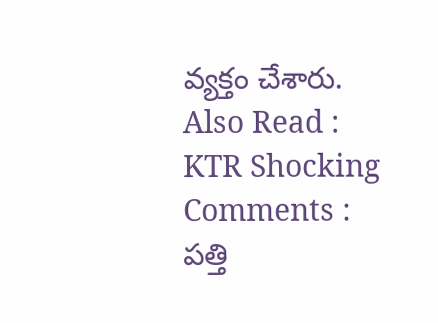వ్యక్తం చేశారు.
Also Read : KTR Shocking Comments : పత్తి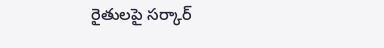రైతులపై సర్కార్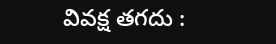వివక్ష తగదు :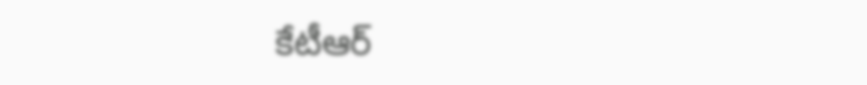కేటీఆర్